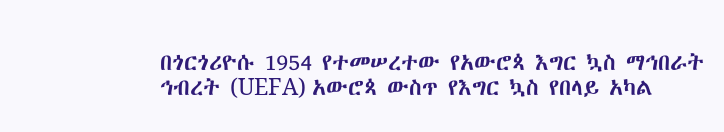በጎርጎሪዮሱ 1954 የተመሠረተው የአውሮጳ እግር ኳስ ማኅበራት ኅብረት (UEFA) አውሮጳ ውስጥ የእግር ኳስ የበላይ አካል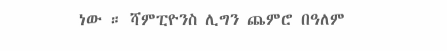ነው ። ሻምፒዮንስ ሊግን ጨምሮ በዓለም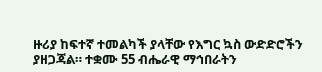ዙሪያ ከፍተኛ ተመልካች ያላቸው የእግር ኳስ ውድድሮችን ያዘጋጃል። ተቋሙ 55 ብሔራዊ ማኅበራትን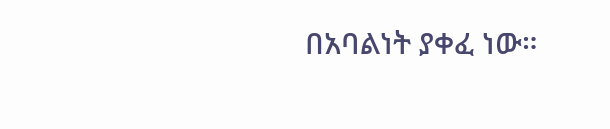በአባልነት ያቀፈ ነው።